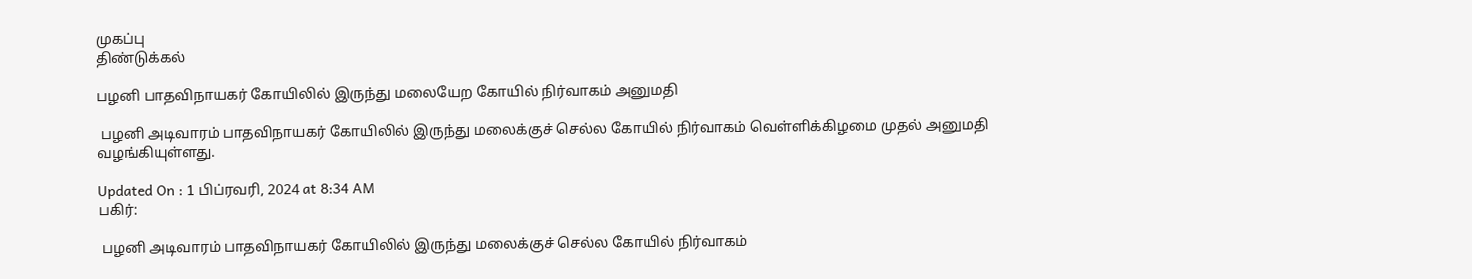முகப்பு
திண்டுக்கல்

பழனி பாதவிநாயகர் கோயிலில் இருந்து மலையேற கோயில் நிர்வாகம் அனுமதி

 பழனி அடிவாரம் பாதவிநாயகர் கோயிலில் இருந்து மலைக்குச் செல்ல கோயில் நிர்வாகம் வெள்ளிக்கிழமை முதல் அனுமதி வழங்கியுள்ளது.

Updated On : 1 பிப்ரவரி, 2024 at 8:34 AM
பகிர்:

 பழனி அடிவாரம் பாதவிநாயகர் கோயிலில் இருந்து மலைக்குச் செல்ல கோயில் நிர்வாகம்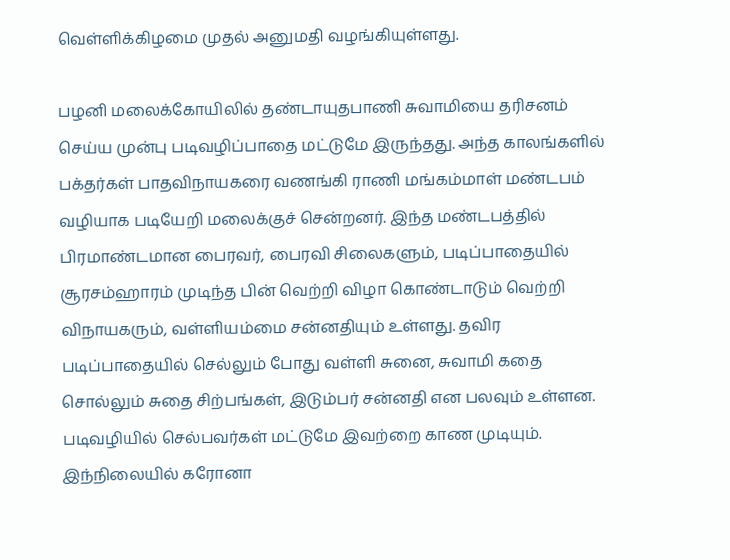வெள்ளிக்கிழமை முதல் அனுமதி வழங்கியுள்ளது.

பழனி மலைக்கோயிலில் தண்டாயுதபாணி சுவாமியை தரிசனம் செய்ய முன்பு படிவழிப்பாதை மட்டுமே இருந்தது. அந்த காலங்களில் பக்தர்கள் பாதவிநாயகரை வணங்கி ராணி மங்கம்மாள் மண்டபம் வழியாக படியேறி மலைக்குச் சென்றனர். இந்த மண்டபத்தில் பிரமாண்டமான பைரவர், பைரவி சிலைகளும், படிப்பாதையில் சூரசம்ஹாரம் முடிந்த பின் வெற்றி விழா கொண்டாடும் வெற்றி விநாயகரும், வள்ளியம்மை சன்னதியும் உள்ளது. தவிர படிப்பாதையில் செல்லும் போது வள்ளி சுனை, சுவாமி கதை சொல்லும் சுதை சிற்பங்கள், இடும்பர் சன்னதி என பலவும் உள்ளன. படிவழியில் செல்பவர்கள் மட்டுமே இவற்றை காண முடியும். இந்நிலையில் கரோனா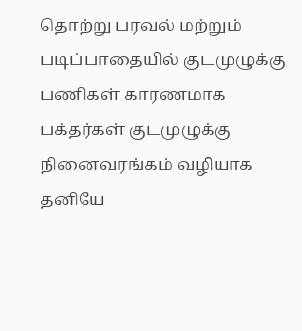தொற்று பரவல் மற்றும் படிப்பாதையில் குடமுழுக்கு பணிகள் காரணமாக பக்தர்கள் குடமுழுக்கு நினைவரங்கம் வழியாக தனியே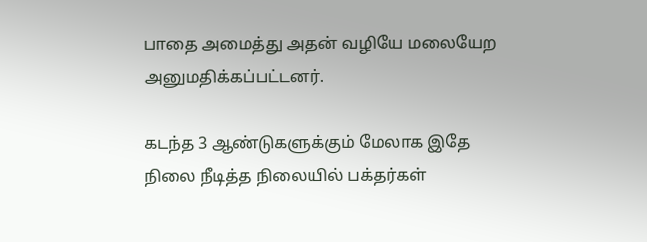பாதை அமைத்து அதன் வழியே மலையேற அனுமதிக்கப்பட்டனர்.

கடந்த 3 ஆண்டுகளுக்கும் மேலாக இதே நிலை நீடித்த நிலையில் பக்தர்கள்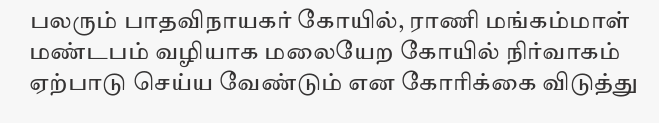பலரும் பாதவிநாயகர் கோயில், ராணி மங்கம்மாள் மண்டபம் வழியாக மலையேற கோயில் நிர்வாகம் ஏற்பாடு செய்ய வேண்டும் என கோரிக்கை விடுத்து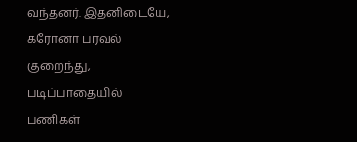வந்தனர். இதனிடையே, கரோனா பரவல் குறைந்து, படிப்பாதையில் பணிகள்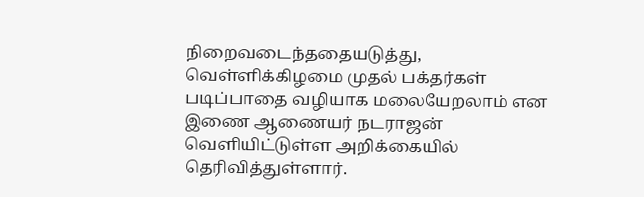நிறைவடைந்ததையடுத்து, வெள்ளிக்கிழமை முதல் பக்தர்கள் படிப்பாதை வழியாக மலையேறலாம் என இணை ஆணையர் நடராஜன் வெளியிட்டுள்ள அறிக்கையில் தெரிவித்துள்ளார்.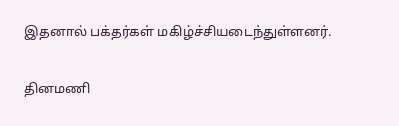இதனால் பக்தர்கள் மகிழ்ச்சியடைந்துள்ளனர்.

தினமணி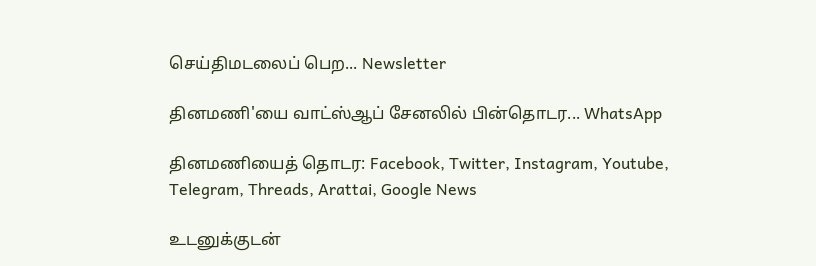செய்திமடலைப் பெற... Newsletter

தினமணி'யை வாட்ஸ்ஆப் சேனலில் பின்தொடர... WhatsApp

தினமணியைத் தொடர: Facebook, Twitter, Instagram, Youtube, Telegram, Threads, Arattai, Google News

உடனுக்குடன்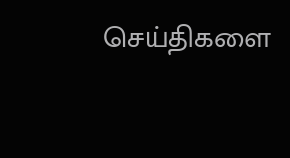செய்திகளை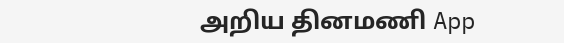அறிய தினமணி App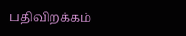பதிவிறக்கம்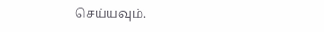செய்யவும்.